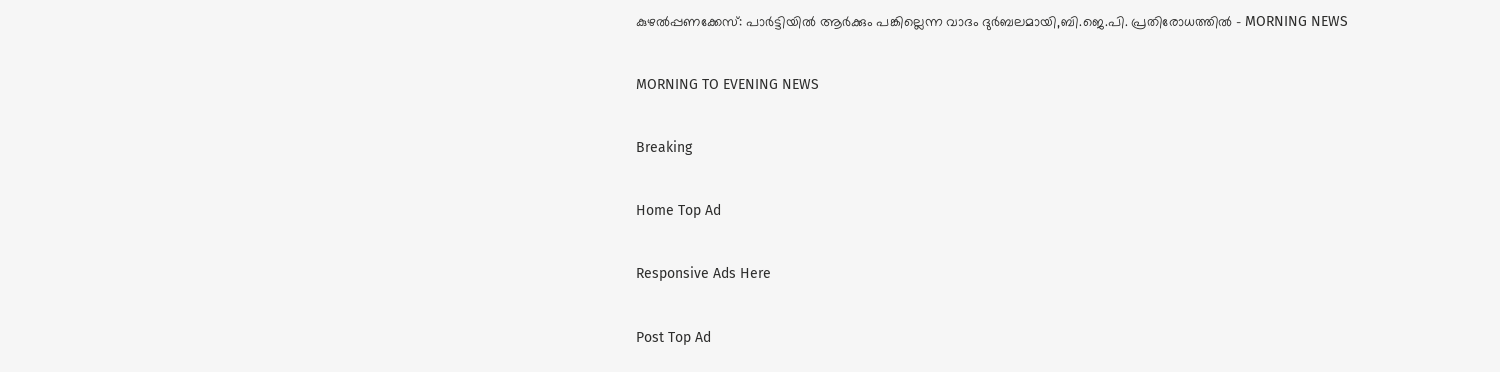കുഴൽപ്പണക്കേസ്: പാർട്ടിയിൽ ആർക്കും പങ്കില്ലെന്ന വാദം ദുർബലമായി,ബി.ജെ.പി. പ്രതിരോധത്തിൽ - MORNING NEWS

MORNING TO EVENING NEWS

Breaking

Home Top Ad

Responsive Ads Here

Post Top Ad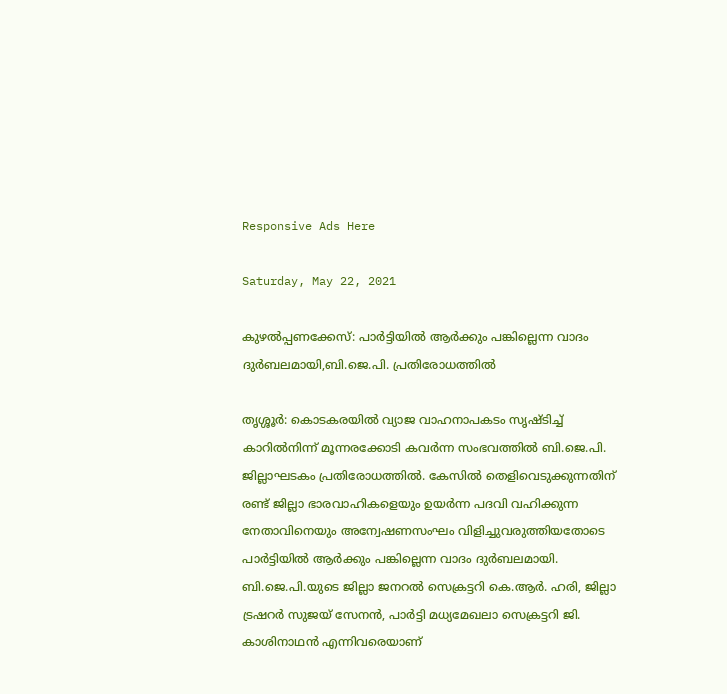Responsive Ads Here

Saturday, May 22, 2021

കുഴൽപ്പണക്കേസ്: പാർട്ടിയിൽ ആർക്കും പങ്കില്ലെന്ന വാദം ദുർബലമായി,ബി.ജെ.പി. പ്രതിരോധത്തിൽ

തൃശ്ശൂർ: കൊടകരയിൽ വ്യാജ വാഹനാപകടം സൃഷ്ടിച്ച് കാറിൽനിന്ന് മൂന്നരക്കോടി കവർന്ന സംഭവത്തിൽ ബി.ജെ.പി. ജില്ലാഘടകം പ്രതിരോധത്തിൽ. കേസിൽ തെളിവെടുക്കുന്നതിന് രണ്ട് ജില്ലാ ഭാരവാഹികളെയും ഉയർന്ന പദവി വഹിക്കുന്ന നേതാവിനെയും അന്വേഷണസംഘം വിളിച്ചുവരുത്തിയതോടെ പാർട്ടിയിൽ ആർക്കും പങ്കില്ലെന്ന വാദം ദുർബലമായി. ബി.ജെ.പി.യുടെ ജില്ലാ ജനറൽ സെക്രട്ടറി കെ.ആർ. ഹരി, ജില്ലാ ട്രഷറർ സുജയ് സേനൻ, പാർട്ടി മധ്യമേഖലാ സെക്രട്ടറി ജി. കാശിനാഥൻ എന്നിവരെയാണ്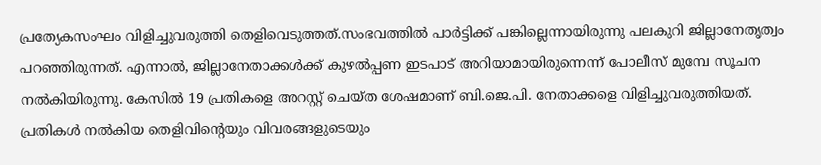പ്രത്യേകസംഘം വിളിച്ചുവരുത്തി തെളിവെടുത്തത്.സംഭവത്തിൽ പാർട്ടിക്ക് പങ്കില്ലെന്നായിരുന്നു പലകുറി ജില്ലാനേതൃത്വം പറഞ്ഞിരുന്നത്. എന്നാൽ, ജില്ലാനേതാക്കൾക്ക് കുഴൽപ്പണ ഇടപാട് അറിയാമായിരുന്നെന്ന് പോലീസ് മുമ്പേ സൂചന നൽകിയിരുന്നു. കേസിൽ 19 പ്രതികളെ അറസ്റ്റ് ചെയ്ത ശേഷമാണ് ബി.ജെ.പി. നേതാക്കളെ വിളിച്ചുവരുത്തിയത്. പ്രതികൾ നൽകിയ തെളിവിന്റെയും വിവരങ്ങളുടെയും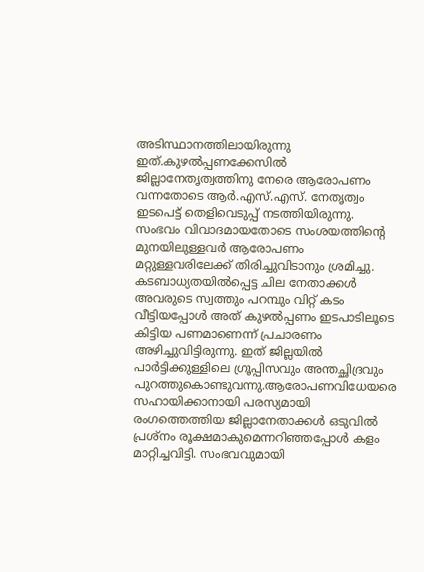അടിസ്ഥാനത്തിലായിരുന്നു ഇത്.കുഴൽപ്പണക്കേസിൽ ജില്ലാനേതൃത്വത്തിനു നേരെ ആരോപണം വന്നതോടെ ആർ.എസ്.എസ്. നേതൃത്വം ഇടപെട്ട് തെളിവെടുപ്പ് നടത്തിയിരുന്നു. സംഭവം വിവാദമായതോടെ സംശയത്തിന്റെ മുനയിലുള്ളവർ ആരോപണം മറ്റുള്ളവരിലേക്ക് തിരിച്ചുവിടാനും ശ്രമിച്ചു. കടബാധ്യതയിൽപ്പെട്ട ചില നേതാക്കൾ അവരുടെ സ്വത്തും പറമ്പും വിറ്റ് കടം വീട്ടിയപ്പോൾ അത് കുഴൽപ്പണം ഇടപാടിലൂടെ കിട്ടിയ പണമാണെന്ന് പ്രചാരണം അഴിച്ചുവിട്ടിരുന്നു. ഇത് ജില്ലയിൽ പാർട്ടിക്കുള്ളിലെ ഗ്രൂപ്പിസവും അന്തച്ഛിദ്രവും പുറത്തുകൊണ്ടുവന്നു.ആരോപണവിധേയരെ സഹായിക്കാനായി പരസ്യമായി രംഗത്തെത്തിയ ജില്ലാനേതാക്കൾ ഒടുവിൽ പ്രശ്‌നം രൂക്ഷമാകുമെന്നറിഞ്ഞപ്പോൾ കളം മാറ്റിച്ചവിട്ടി. സംഭവവുമായി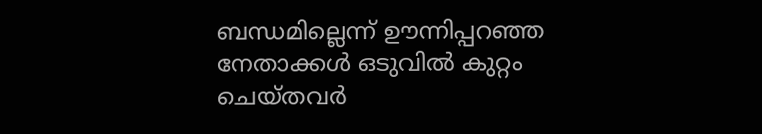ബന്ധമില്ലെന്ന് ഊന്നിപ്പറഞ്ഞ നേതാക്കൾ ഒടുവിൽ കുറ്റം ചെയ്തവർ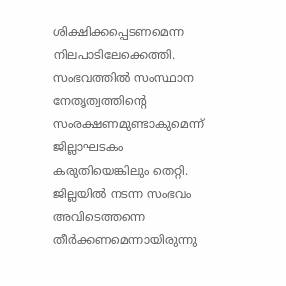ശിക്ഷിക്കപ്പെടണമെന്ന നിലപാടിലേക്കെത്തി. സംഭവത്തിൽ സംസ്ഥാന നേതൃത്വത്തിന്റെ സംരക്ഷണമുണ്ടാകുമെന്ന് ജില്ലാഘടകം കരുതിയെങ്കിലും തെറ്റി. ജില്ലയിൽ നടന്ന സംഭവം അവിടെത്തന്നെ തീർക്കണമെന്നായിരുന്നു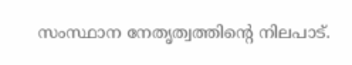സംസ്ഥാന നേതൃത്വത്തിന്റെ നിലപാട്.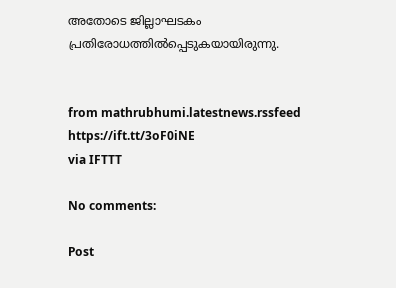അതോടെ ജില്ലാഘടകം പ്രതിരോധത്തിൽപ്പെടുകയായിരുന്നു.


from mathrubhumi.latestnews.rssfeed https://ift.tt/3oF0iNE
via IFTTT

No comments:

Post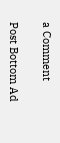a Comment

Post Bottom Ad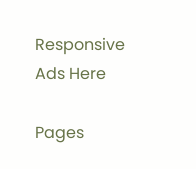Responsive Ads Here

Pages